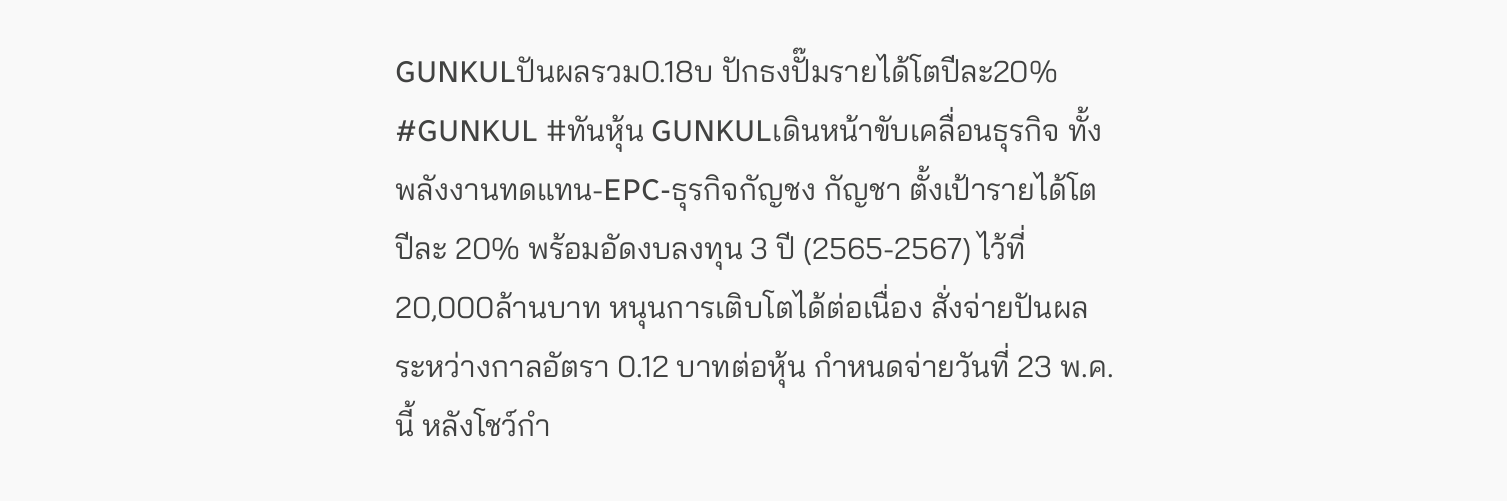GUNKULปันผลรวม0.18บ ปักธงปั๊มรายได้โตปีละ20%
#GUNKUL #ทันหุ้น GUNKULเดินหน้าขับเคลื่อนธุรกิจ ทั้งพลังงานทดแทน-EPC-ธุรกิจกัญชง กัญชา ตั้งเป้ารายได้โตปีละ 20% พร้อมอัดงบลงทุน 3 ปี (2565-2567) ไว้ที่ 20,000ล้านบาท หนุนการเติบโตได้ต่อเนื่อง สั่งจ่ายปันผลระหว่างกาลอัตรา 0.12 บาทต่อหุ้น กำหนดจ่ายวันที่ 23 พ.ค.นี้ หลังโชว์กำ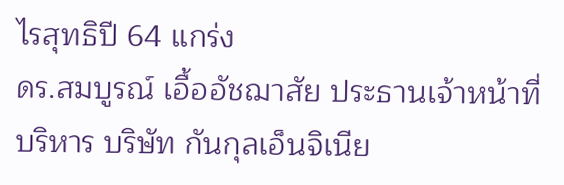ไรสุทธิปี 64 แกร่ง
ดร.สมบูรณ์ เอื้ออัชฌาสัย ประธานเจ้าหน้าที่บริหาร บริษัท กันกุลเอ็นจิเนีย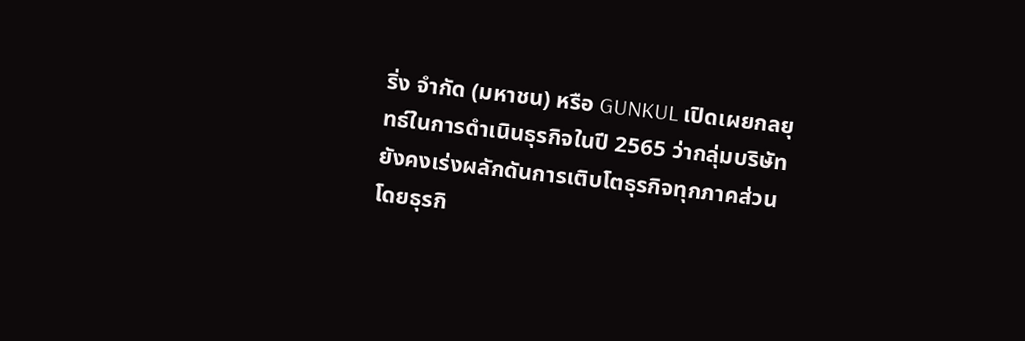ริ่ง จำกัด (มหาชน) หรือ GUNKUL เปิดเผยกลยุทธ์ในการดำเนินธุรกิจในปี 2565 ว่ากลุ่มบริษัทยังคงเร่งผลักดันการเติบโตธุรกิจทุกภาคส่วน โดยธุรกิ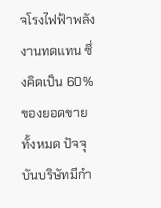จโรงไฟฟ้าพลังงานทดแทน ซึ่งคิดเป็น 60%ของยอดขายทั้งหมด ปัจจุบันบริษัทมีกำ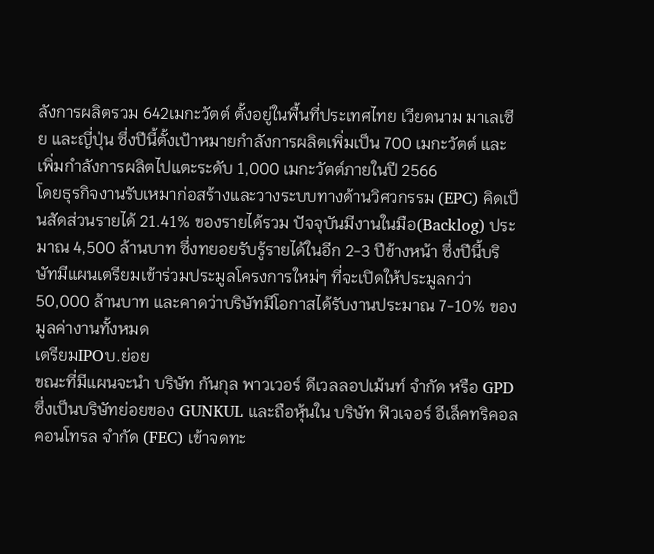ลังการผลิตรวม 642เมกะวัตต์ ตั้งอยู่ในพื้นที่ประเทศไทย เวียดนาม มาเลเซีย และญี่ปุ่น ซึ่งปีนี้ตั้งเป้าหมายกำลังการผลิตเพิ่มเป็น 700 เมกะวัตต์ และเพิ่มกำลังการผลิตไปแตะระดับ 1,000 เมกะวัตต์ภายในปี 2566
โดยธุรกิจงานรับเหมาก่อสร้างและวางระบบทางด้านวิศวกรรม (EPC) คิดเป็นสัดส่วนรายได้ 21.41% ของรายได้รวม ปัจจุบันมีงานในมือ(Backlog) ประมาณ 4,500 ล้านบาท ซึ่งทยอยรับรู้รายได้ในอีก 2-3 ปีข้างหน้า ซึ่งปีนี้บริษัทมีแผนเตรียมเข้าร่วมประมูลโครงการใหม่ๆ ที่จะเปิดให้ประมูลกว่า 50,000 ล้านบาท และคาดว่าบริษัทมีโอกาสได้รับงานประมาณ 7-10% ของมูลค่างานทั้งหมด
เตรียมIPOบ.ย่อย
ขณะที่มีแผนจะนำ บริษัท กันกุล พาวเวอร์ ดีเวลลอปเม้นท์ จำกัด หรือ GPD ซึ่งเป็นบริษัทย่อยของ GUNKUL และถือหุ้นใน บริษัท ฟิวเจอร์ อีเล็คทริคอล คอนโทรล จำกัด (FEC) เข้าจดทะ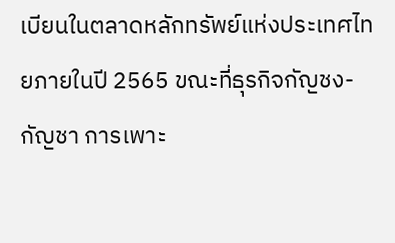เบียนในตลาดหลักทรัพย์แห่งประเทศไทยภายในปี 2565 ขณะที่ธุรกิจกัญชง-กัญชา การเพาะ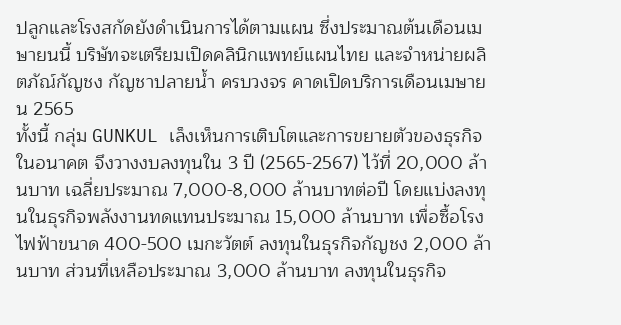ปลูกและโรงสกัดยังดำเนินการได้ตามแผน ซึ่งประมาณต้นเดือนเมษายนนี้ บริษัทจะเตรียมเปิดคลินิกแพทย์แผนไทย และจำหน่ายผลิตภัณ์กัญชง กัญชาปลายน้ำ ครบวงจร คาดเปิดบริการเดือนเมษายน 2565
ทั้งนี้ กลุ่ม GUNKUL เล็งเห็นการเติบโตและการขยายตัวของธุรกิจในอนาคต จึงวางงบลงทุนใน 3 ปี (2565-2567) ไว้ที่ 20,000 ล้านบาท เฉลี่ยประมาณ 7,000-8,000 ล้านบาทต่อปี โดยแบ่งลงทุนในธุรกิจพลังงานทดแทนประมาณ 15,000 ล้านบาท เพื่อซื้อโรงไฟฟ้าขนาด 400-500 เมกะวัตต์ ลงทุนในธุรกิจกัญชง 2,000 ล้านบาท ส่วนที่เหลือประมาณ 3,000 ล้านบาท ลงทุนในธุรกิจ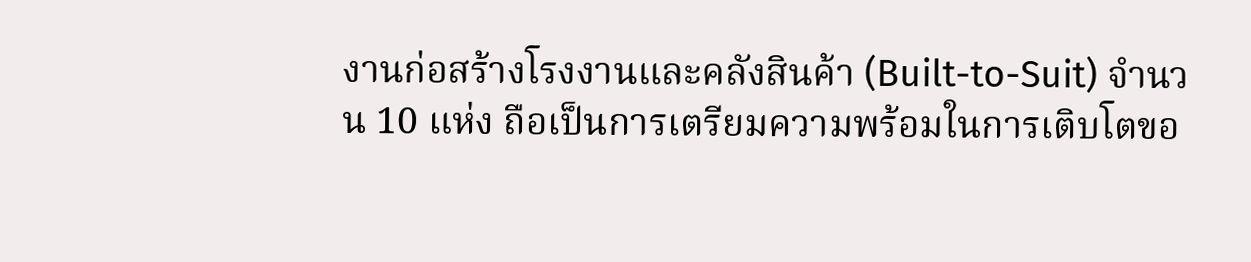งานก่อสร้างโรงงานและคลังสินค้า (Built-to-Suit) จำนวน 10 แห่ง ถือเป็นการเตรียมความพร้อมในการเติบโตขอ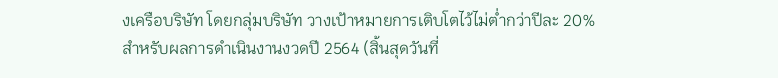งเครือบริษัท โดยกลุ่มบริษัท วางเป้าหมายการเติบโตไว้ไม่ต่ำกว่าปีละ 20%
สำหรับผลการดำเนินงานงวดปี 2564 (สิ้นสุดวันที่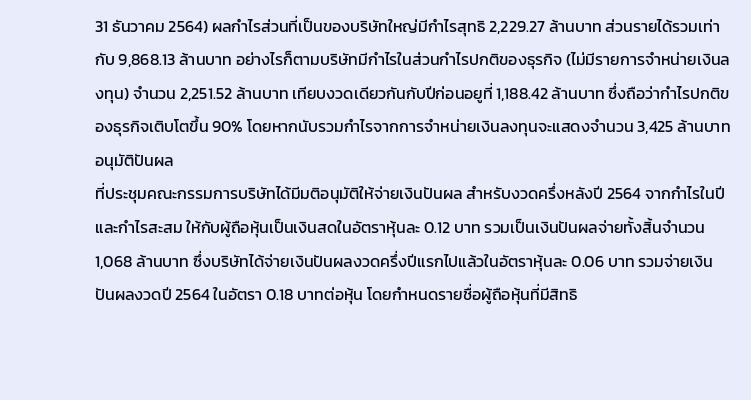31 ธันวาคม 2564) ผลกำไรส่วนที่เป็นของบริษัทใหญ่มีกำไรสุทธิ 2,229.27 ล้านบาท ส่วนรายได้รวมเท่ากับ 9,868.13 ล้านบาท อย่างไรก็ตามบริษัทมีกำไรในส่วนกำไรปกติของธุรกิจ (ไม่มีรายการจำหน่ายเงินลงทุน) จำนวน 2,251.52 ล้านบาท เทียบงวดเดียวกันกับปีก่อนอยูที่ 1,188.42 ล้านบาท ซึ่งถือว่ากำไรปกติของธุรกิจเติบโตขึ้น 90% โดยหากนับรวมกำไรจากการจำหน่ายเงินลงทุนจะแสดงจำนวน 3,425 ล้านบาท
อนุมัติปันผล
ที่ประชุมคณะกรรมการบริษัทได้มีมติอนุมัติให้จ่ายเงินปันผล สำหรับงวดครึ่งหลังปี 2564 จากกำไรในปีและกำไรสะสม ให้กับผู้ถือหุ้นเป็นเงินสดในอัตราหุ้นละ 0.12 บาท รวมเป็นเงินปันผลจ่ายทั้งสิ้นจำนวน 1,068 ล้านบาท ซึ่งบริษัทได้จ่ายเงินปันผลงวดครึ่งปีแรกไปแล้วในอัตราหุ้นละ 0.06 บาท รวมจ่ายเงินปันผลงวดปี 2564 ในอัตรา 0.18 บาทต่อหุ้น โดยกำหนดรายชื่อผู้ถือหุ้นที่มีสิทธิ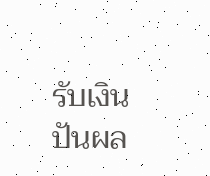รับเงินปันผล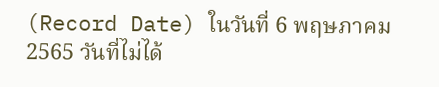(Record Date) ในวันที่ 6 พฤษภาคม 2565 วันที่ไม่ได้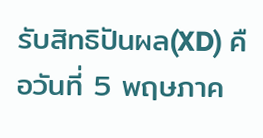รับสิทธิปันผล(XD) คือวันที่ 5 พฤษภาค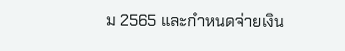ม 2565 และกำหนดจ่ายเงิน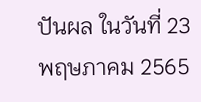ปันผล ในวันที่ 23 พฤษภาคม 2565